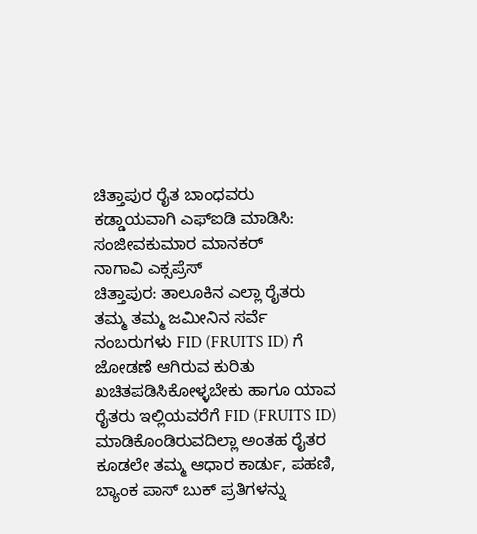ಚಿತ್ತಾಪುರ ರೈತ ಬಾಂಧವರು ಕಡ್ಡಾಯವಾಗಿ ಎಫ್ಐಡಿ ಮಾಡಿಸಿ: ಸಂಜೀವಕುಮಾರ ಮಾನಕರ್
ನಾಗಾವಿ ಎಕ್ಸಪ್ರೆಸ್
ಚಿತ್ತಾಪುರ: ತಾಲೂಕಿನ ಎಲ್ಲಾ ರೈತರು ತಮ್ಮ ತಮ್ಮ ಜಮೀನಿನ ಸರ್ವೆ ನಂಬರುಗಳು FID (FRUITS ID) ಗೆ ಜೋಡಣೆ ಆಗಿರುವ ಕುರಿತು ಖಚಿತಪಡಿಸಿಕೋಳ್ಳಬೇಕು ಹಾಗೂ ಯಾವ ರೈತರು ಇಲ್ಲಿಯವರೆಗೆ FID (FRUITS ID) ಮಾಡಿಕೊಂಡಿರುವದಿಲ್ಲಾ ಅಂತಹ ರೈತರ ಕೂಡಲೇ ತಮ್ಮ ಆಧಾರ ಕಾರ್ಡು, ಪಹಣಿ, ಬ್ಯಾಂಕ ಪಾಸ್ ಬುಕ್ ಪ್ರತಿಗಳನ್ನು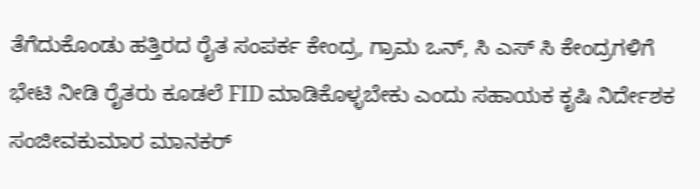ತೆಗೆದುಕೊಂಡು ಹತ್ತಿರದ ರೈತ ಸಂಪರ್ಕ ಕೇಂದ್ರ, ಗ್ರಾಮ ಒನ್, ಸಿ ಎಸ್ ಸಿ ಕೇಂದ್ರಗಳಿಗೆ ಭೇಟಿ ನೀಡಿ ರೈತರು ಕೂಡಲೆ FID ಮಾಡಿಕೊಳ್ಳಬೇಕು ಎಂದು ಸಹಾಯಕ ಕೃಷಿ ನಿರ್ದೇಶಕ ಸಂಜೀವಕುಮಾರ ಮಾನಕರ್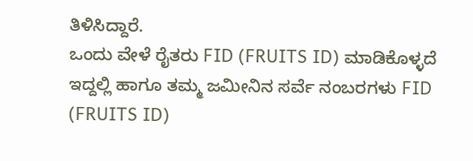ತಿಳಿಸಿದ್ದಾರೆ.
ಒಂದು ವೇಳೆ ರೈತರು FID (FRUITS ID) ಮಾಡಿಕೊಳ್ಳದೆ ಇದ್ದಲ್ಲಿ ಹಾಗೂ ತಮ್ಮ ಜಮೀನಿನ ಸರ್ವೆ ನಂಬರಗಳು FID (FRUITS ID)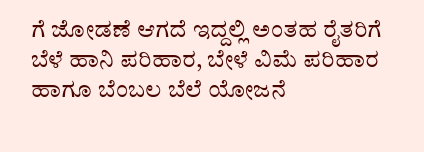ಗೆ ಜೋಡಣೆ ಆಗದೆ ಇದ್ದಲ್ಲಿ ಅಂತಹ ರೈತರಿಗೆ ಬೆಳೆ ಹಾನಿ ಪರಿಹಾರ, ಬೇಳೆ ವಿಮೆ ಪರಿಹಾರ ಹಾಗೂ ಬೆಂಬಲ ಬೆಲೆ ಯೋಜನೆ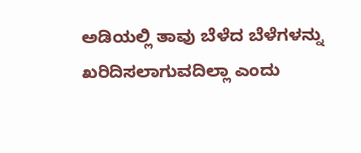ಅಡಿಯಲ್ಲಿ ತಾವು ಬೆಳೆದ ಬೆಳೆಗಳನ್ನು ಖರಿದಿಸಲಾಗುವದಿಲ್ಲಾ ಎಂದು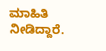ಮಾಹಿತಿ ನೀಡಿದ್ದಾರೆ.